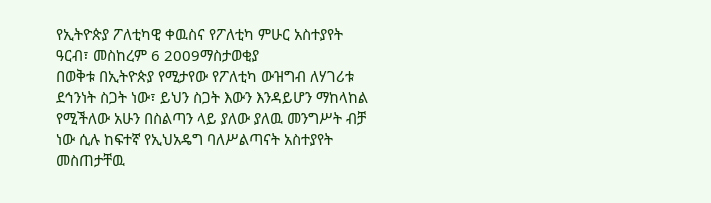የኢትዮጵያ ፖለቲካዊ ቀዉስና የፖለቲካ ምሁር አስተያየት
ዓርብ፣ መስከረም 6 2009ማስታወቂያ
በወቅቱ በኢትዮጵያ የሚታየው የፖለቲካ ውዝግብ ለሃገሪቱ ደኅንነት ስጋት ነው፣ ይህን ስጋት እውን እንዳይሆን ማከላከል የሚችለው አሁን በስልጣን ላይ ያለው ያለዉ መንግሥት ብቻ ነው ሲሉ ከፍተኛ የኢህአዴግ ባለሥልጣናት አስተያየት መስጠታቸዉ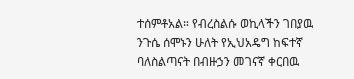ተሰምቶአል። የብረስልሱ ወኪላችን ገበያዉ ንጉሴ ሰሞኑን ሁለት የኢህአዴግ ከፍተኛ ባለስልጣናት በብዙኃን መገናኛ ቀርበዉ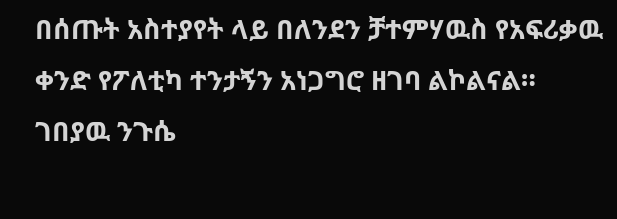በሰጡት አስተያየት ላይ በለንደን ቻተምሃዉስ የአፍሪቃዉ ቀንድ የፖለቲካ ተንታኝን አነጋግሮ ዘገባ ልኮልናል።
ገበያዉ ንጉሴ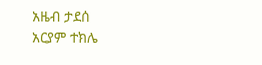አዜብ ታደሰ
አርያም ተክሌ